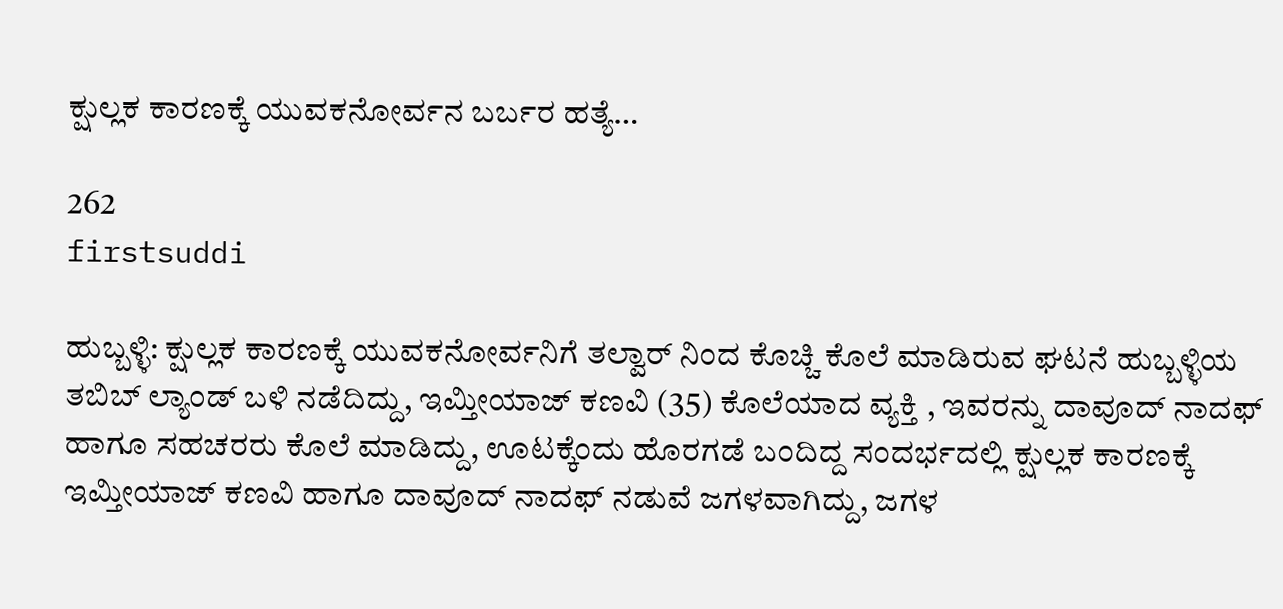ಕ್ಷುಲ್ಲಕ ಕಾರಣಕ್ಕೆ ಯುವಕನೋರ್ವನ ಬರ್ಬರ ಹತ್ಯೆ…

262
firstsuddi

ಹುಬ್ಬಳ್ಳಿ: ಕ್ಷುಲ್ಲಕ ಕಾರಣಕ್ಕೆ ಯುವಕನೋರ್ವನಿಗೆ ತಲ್ವಾರ್ ನಿಂದ ಕೊಚ್ಚಿ ಕೊಲೆ ಮಾಡಿರುವ ಘಟನೆ ಹುಬ್ಬಳ್ಳಿಯ ತಬಿಬ್ ಲ್ಯಾಂಡ್ ಬಳಿ ನಡೆದಿದ್ದು, ಇಮ್ತೀಯಾಜ್ ಕಣವಿ (35) ಕೊಲೆಯಾದ ವ್ಯಕ್ತಿ , ಇವರನ್ನು ದಾವೂದ್ ನಾದಫ್ ಹಾಗೂ ಸಹಚರರು ಕೊಲೆ ಮಾಡಿದ್ದು, ಊಟಕ್ಕೆಂದು ಹೊರಗಡೆ ಬಂದಿದ್ದ ಸಂದರ್ಭದಲ್ಲಿ ಕ್ಷುಲ್ಲಕ ಕಾರಣಕ್ಕೆ ಇಮ್ತೀಯಾಜ್ ಕಣವಿ ಹಾಗೂ ದಾವೂದ್ ನಾದಫ್ ನಡುವೆ ಜಗಳವಾಗಿದ್ದು, ಜಗಳ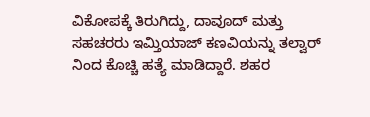ವಿಕೋಪಕ್ಕೆ ತಿರುಗಿದ್ದು, ದಾವೂದ್ ಮತ್ತು ಸಹಚರರು ಇಮ್ತಿಯಾಜ್ ಕಣವಿಯನ್ನು ತಲ್ವಾರ್ ನಿಂದ ಕೊಚ್ಚಿ ಹತ್ಯೆ ಮಾಡಿದ್ದಾರೆ. ಶಹರ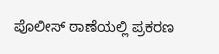ಪೊಲೀಸ್ ಠಾಣೆಯಲ್ಲಿ ಪ್ರಕರಣ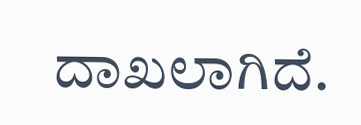ದಾಖಲಾಗಿದೆ.